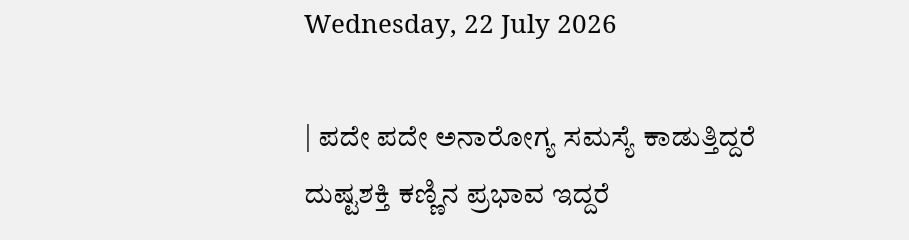Wednesday, 22 July 2026

| ಪದೇ ಪದೇ ಅನಾರೋಗ್ಯ ಸಮಸ್ಯೆ ಕಾಡುತ್ತಿದ್ದರೆ ದುಷ್ಟಶಕ್ತಿ ಕಣ್ಣಿನ ಪ್ರಭಾವ ಇದ್ದರೆ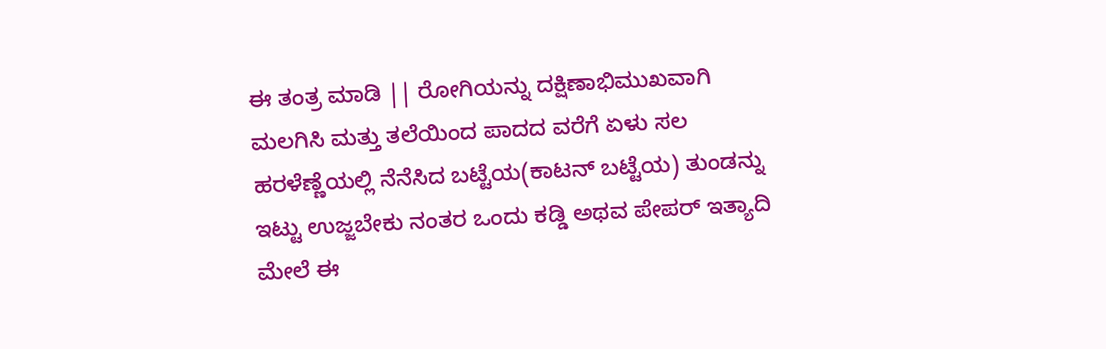ಈ ತಂತ್ರ ಮಾಡಿ || ರೋಗಿಯನ್ನು ದಕ್ಷಿಣಾಭಿಮುಖವಾಗಿ ಮಲಗಿಸಿ ಮತ್ತು ತಲೆಯಿಂದ ಪಾದದ ವರೆಗೆ ಏಳು ಸಲ ಹರಳೆಣ್ಣೆಯಲ್ಲಿ ನೆನೆಸಿದ ಬಟ್ಟೆಯ(ಕಾಟನ್ ಬಟ್ಟೆಯ) ತುಂಡನ್ನು ಇಟ್ಟು ಉಜ್ಜಬೇಕು ನಂತರ ಒಂದು ಕಡ್ಡಿ ಅಥವ ಪೇಪರ್ ಇತ್ಯಾದಿ ಮೇಲೆ ಈ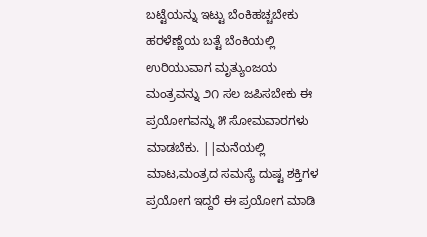ಬಟ್ಟೆಯನ್ನು ಇಟ್ಟು ಬೆಂಕಿಹಚ್ಚಬೇಕು ಹರಳೆಣ್ಣೆಯ ಬತ್ಟೆ ಬೆಂಕಿಯಲ್ಲಿ ಉರಿಯುವಾಗ ಮೃತ್ಯುಂಜಯ ಮಂತ್ರವನ್ನು ೨೧ ಸಲ ಜಪಿಸಬೇಕು ಈ ಪ್ರಯೋಗವನ್ನು ೫ ಸೋಮವಾರಗಳು ಮಾಡಬೆಕು. ||ಮನೆಯಲ್ಲಿ ಮಾಟ,ಮಂತ್ರದ ಸಮಸ್ಯೆ ದುಷ್ಟ ಶಕ್ತಿಗಳ ಪ್ರಯೋಗ ಇದ್ದರೆ ಈ ಪ್ರಯೋಗ ಮಾಡಿ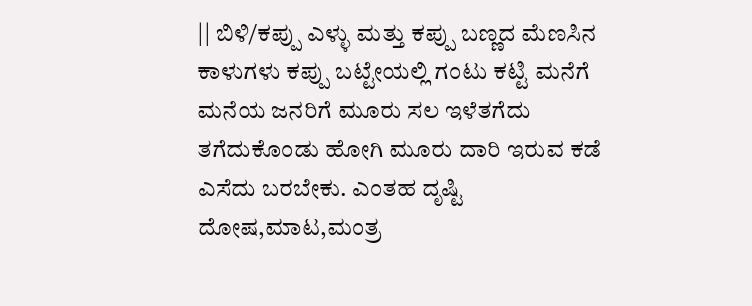|| ಬಿಳಿ/ಕಪ್ಪು ಎಳ್ಳು ಮತ್ತು ಕಪ್ಪು ಬಣ್ಣದ ಮೆಣಸಿನ ಕಾಳುಗಳು ಕಪ್ಪು ಬಟ್ಟೇಯಲ್ಲಿ ಗಂಟು ಕಟ್ಟಿ ಮನೆಗೆ ಮನೆಯ ಜನರಿಗೆ ಮೂರು ಸಲ ಇಳೆತಗೆದು ತಗೆದುಕೊಂಡು ಹೋಗಿ ಮೂರು ದಾರಿ ಇರುವ ಕಡೆ ಎಸೆದು ಬರಬೇಕು. ಎಂತಹ ದೃಷ್ಟಿ ದೋಷ,ಮಾಟ,ಮಂತ್ರ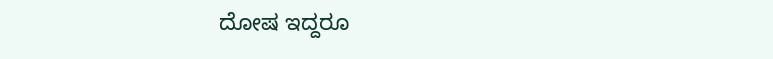ದೋಷ ಇದ್ದರೂ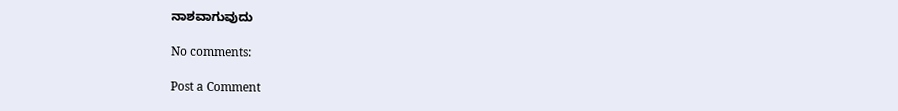ನಾಶವಾಗುವುದು

No comments:

Post a Comment